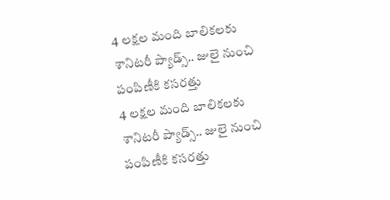4 లక్షల మంది బాలికలకు శానిటరీ ప్యాడ్స్.. జులై నుంచి పంపిణీకి కసరత్తు
4 లక్షల మంది బాలికలకు శానిటరీ ప్యాడ్స్.. జులై నుంచి పంపిణీకి కసరత్తు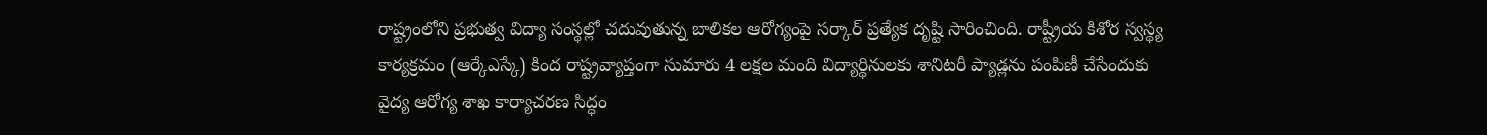రాష్ట్రంలోని ప్రభుత్వ విద్యా సంస్థల్లో చదువుతున్న బాలికల ఆరోగ్యంపై సర్కార్ ప్రత్యేక దృష్టి సారించింది. రాష్ట్రీయ కిశోర స్వస్థ్య కార్యక్రమం (ఆర్కేఎస్కే) కింద రాష్ట్రవ్యాప్తంగా సుమారు 4 లక్షల మంది విద్యార్థినులకు శానిటరీ ప్యాడ్లను పంపిణీ చేసేందుకు వైద్య ఆరోగ్య శాఖ కార్యాచరణ సిద్ధం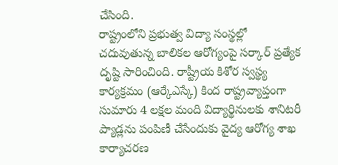చేసింది.
రాష్ట్రంలోని ప్రభుత్వ విద్యా సంస్థల్లో చదువుతున్న బాలికల ఆరోగ్యంపై సర్కార్ ప్రత్యేక దృష్టి సారించింది. రాష్ట్రీయ కిశోర స్వస్థ్య కార్యక్రమం (ఆర్కేఎస్కే) కింద రాష్ట్రవ్యాప్తంగా సుమారు 4 లక్షల మంది విద్యార్థినులకు శానిటరీ ప్యాడ్లను పంపిణీ చేసేందుకు వైద్య ఆరోగ్య శాఖ కార్యాచరణ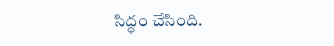సిద్ధం చేసింది.